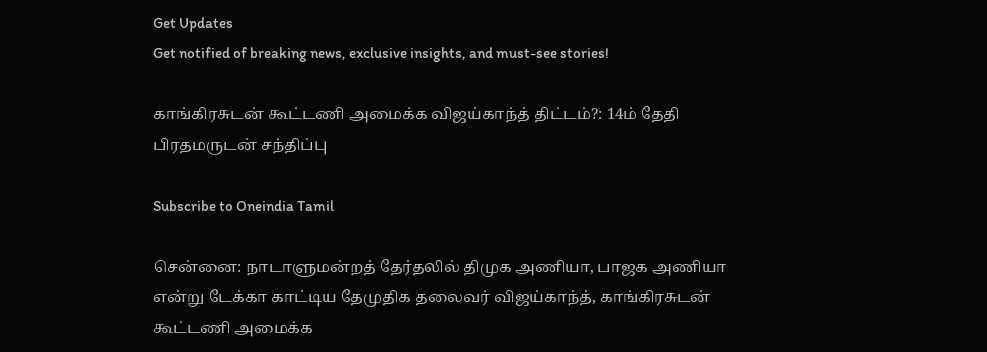Get Updates
Get notified of breaking news, exclusive insights, and must-see stories!

காங்கிரசுடன் கூட்டணி அமைக்க விஜய்காந்த் திட்டம்?: 14ம் தேதி பிரதமருடன் சந்திப்பு

Subscribe to Oneindia Tamil

சென்னை: நாடாளுமன்றத் தேர்தலில் திமுக அணியா, பாஜக அணியா என்று டேக்கா காட்டிய தேமுதிக தலைவர் விஜய்காந்த், காங்கிரசுடன் கூட்டணி அமைக்க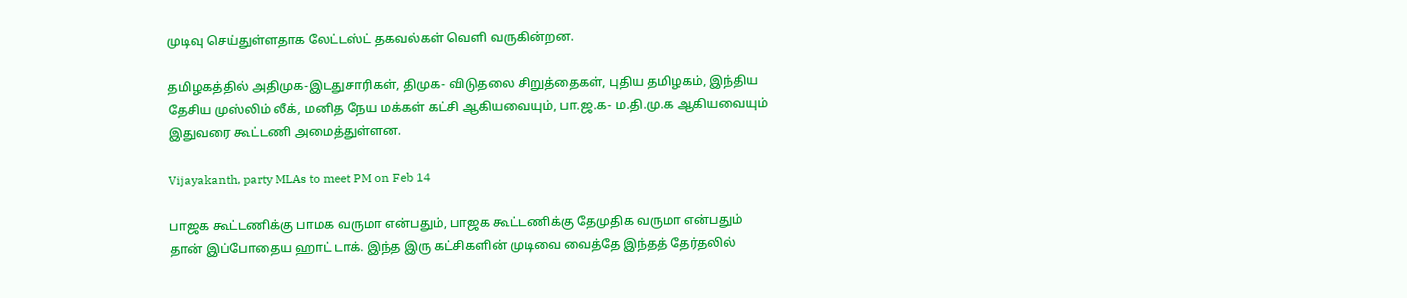முடிவு செய்துள்ளதாக லேட்டஸ்ட் தகவல்கள் வெளி வருகின்றன.

தமிழகத்தில் அதிமுக-இடதுசாரிகள், திமுக- விடுதலை சிறுத்தைகள், புதிய தமிழகம், இந்திய தேசிய முஸ்லிம் லீக், மனித நேய மக்கள் கட்சி ஆகியவையும், பா.ஜ.க- ம.தி.மு.க ஆகியவையும் இதுவரை கூட்டணி அமைத்துள்ளன.

Vijayakanth, party MLAs to meet PM on Feb 14

பாஜக கூட்டணிக்கு பாமக வருமா என்பதும், பாஜக கூட்டணிக்கு தேமுதிக வருமா என்பதும் தான் இப்போதைய ஹாட் டாக். இந்த இரு கட்சிகளின் முடிவை வைத்தே இந்தத் தேர்தலில்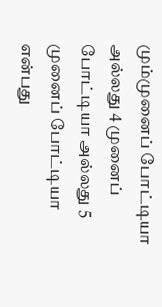மும்முனைப் போட்டியா அல்லது 4 முனைப் போட்டியா அல்லது 5 முனைப் போட்டியா என்பது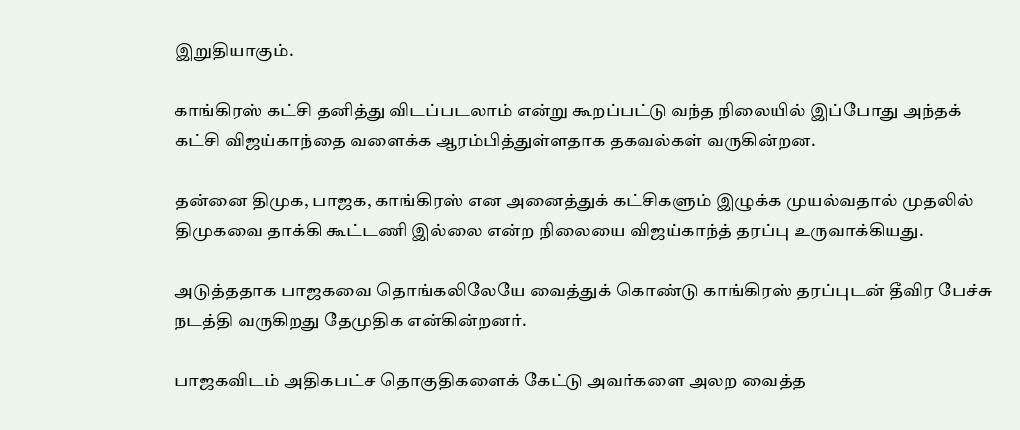இறுதியாகும்.

காங்கிரஸ் கட்சி தனித்து விடப்படலாம் என்று கூறப்பட்டு வந்த நிலையில் இப்போது அந்தக் கட்சி விஜய்காந்தை வளைக்க ஆரம்பித்துள்ளதாக தகவல்கள் வருகின்றன.

தன்னை திமுக, பாஜக, காங்கிரஸ் என அனைத்துக் கட்சிகளும் இழுக்க முயல்வதால் முதலில் திமுகவை தாக்கி கூட்டணி இல்லை என்ற நிலையை விஜய்காந்த் தரப்பு உருவாக்கியது.

அடுத்ததாக பாஜகவை தொங்கலிலேயே வைத்துக் கொண்டு காங்கிரஸ் தரப்புடன் தீவிர பேச்சு நடத்தி வருகிறது தேமுதிக என்கின்றனர்.

பாஜகவிடம் அதிகபட்ச தொகுதிகளைக் கேட்டு அவர்களை அலற வைத்த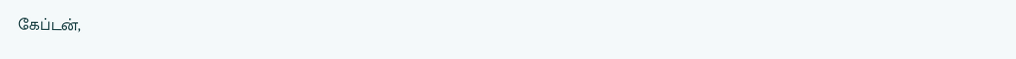கேப்டன்,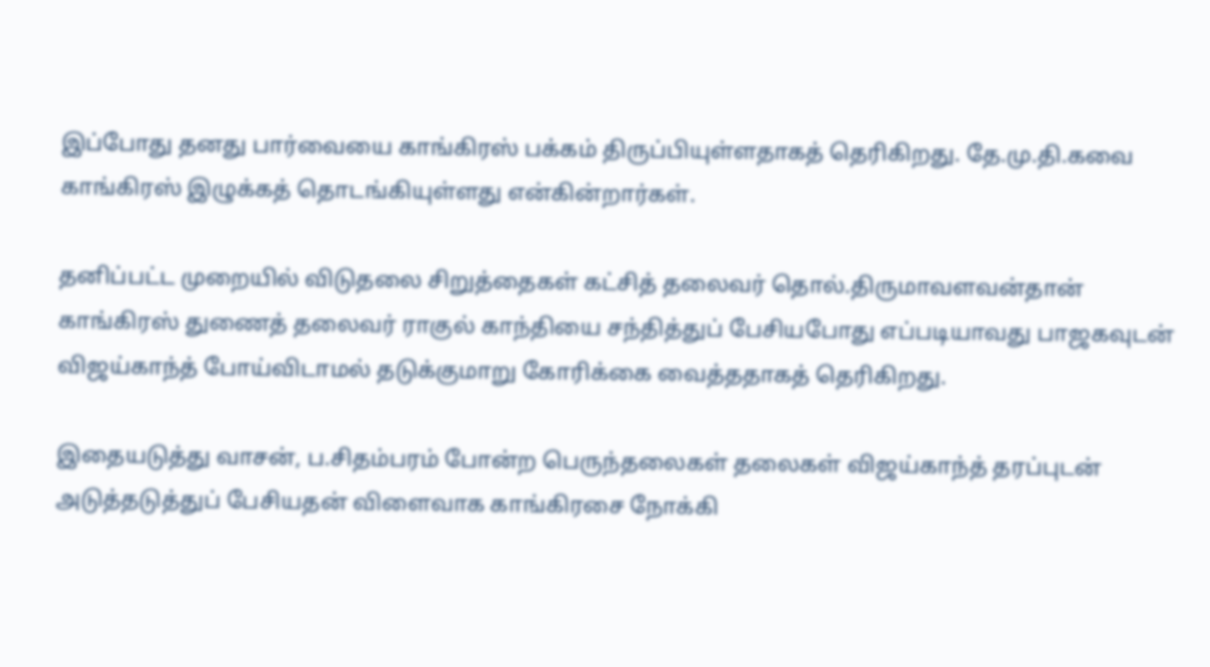இப்போது தனது பார்வையை காங்கிரஸ் பக்கம் திருப்பியுள்ளதாகத் தெரிகிறது. தே.மு.தி.கவை காங்கிரஸ் இழுக்கத் தொடங்கியுள்ளது என்கின்றார்கள்.

தனிப்பட்ட முறையில் விடுதலை சிறுத்தைகள் கட்சித் தலைவர் தொல்.திருமாவளவன்தான் காங்கிரஸ் துணைத் தலைவர் ராகுல் காந்தியை சந்தித்துப் பேசியபோது எப்படியாவது பாஜகவுடன் விஜய்காந்த் போய்விடாமல் தடுக்குமாறு கோரிக்கை வைத்ததாகத் தெரிகிறது.

இதையடுத்து வாசன், ப.சிதம்பரம் போன்ற பெருந்தலைகள் தலைகள் விஜய்காந்த் தரப்புடன் அடுத்தடுத்துப் பேசியதன் விளைவாக காங்கிரசை நோக்கி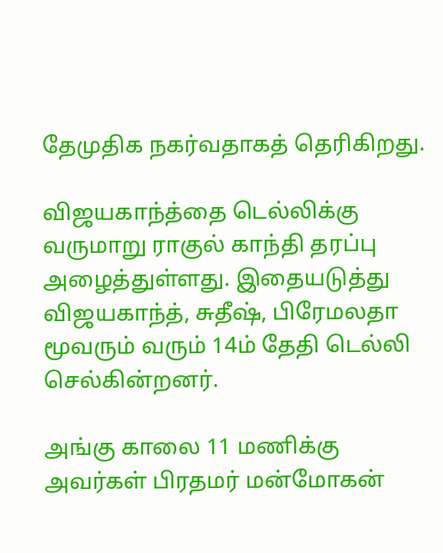தேமுதிக நகர்வதாகத் தெரிகிறது.

விஜயகாந்த்தை டெல்லிக்கு வருமாறு ராகுல் காந்தி தரப்பு அழைத்துள்ளது. இதையடுத்து விஜயகாந்த், சுதீஷ், பிரேமலதா மூவரும் வரும் 14ம் தேதி டெல்லி செல்கின்றனர்.

அங்கு காலை 11 மணிக்கு அவர்கள் பிரதமர் மன்மோகன்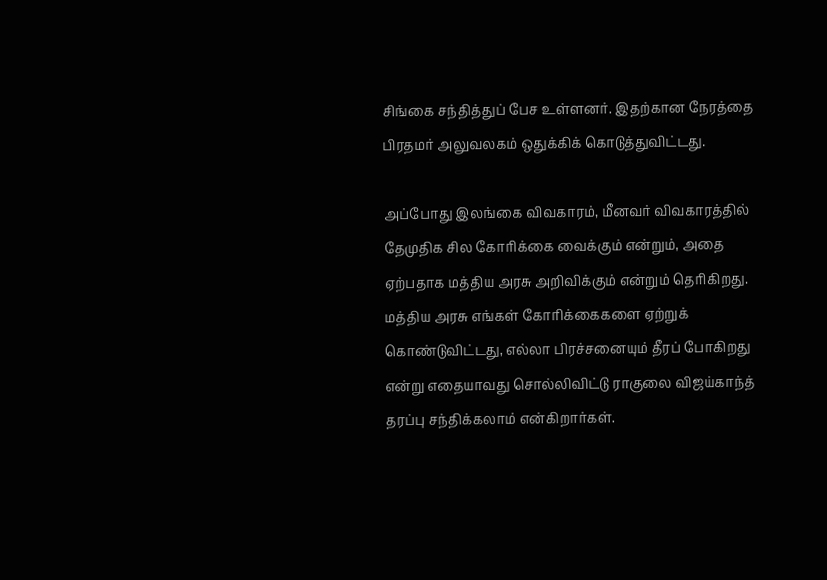சிங்கை சந்தித்துப் பேச உள்ளனர். இதற்கான நேரத்தை பிரதமர் அலுவலகம் ஒதுக்கிக் கொடுத்துவிட்டது.

அப்போது இலங்கை விவகாரம், மீனவர் விவகாரத்தில் தேமுதிக சில கோரிக்கை வைக்கும் என்றும், அதை ஏற்பதாக மத்திய அரசு அறிவிக்கும் என்றும் தெரிகிறது. மத்திய அரசு எங்கள் கோரிக்கைகளை ஏற்றுக் கொண்டுவிட்டது, எல்லா பிரச்சனையும் தீரப் போகிறது என்று எதையாவது சொல்லிவிட்டு ராகுலை விஜய்காந்த் தரப்பு சந்திக்கலாம் என்கிறார்கள்.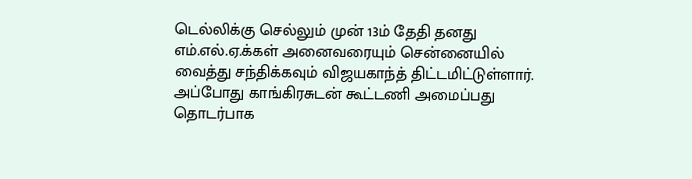டெல்லிக்கு செல்லும் முன் 13ம் தேதி தனது எம்.எல்.ஏ.க்கள் அனைவரையும் சென்னையில் வைத்து சந்திக்கவும் விஜயகாந்த் திட்டமிட்டுள்ளார். அப்போது காங்கிரசுடன் கூட்டணி அமைப்பது தொடர்பாக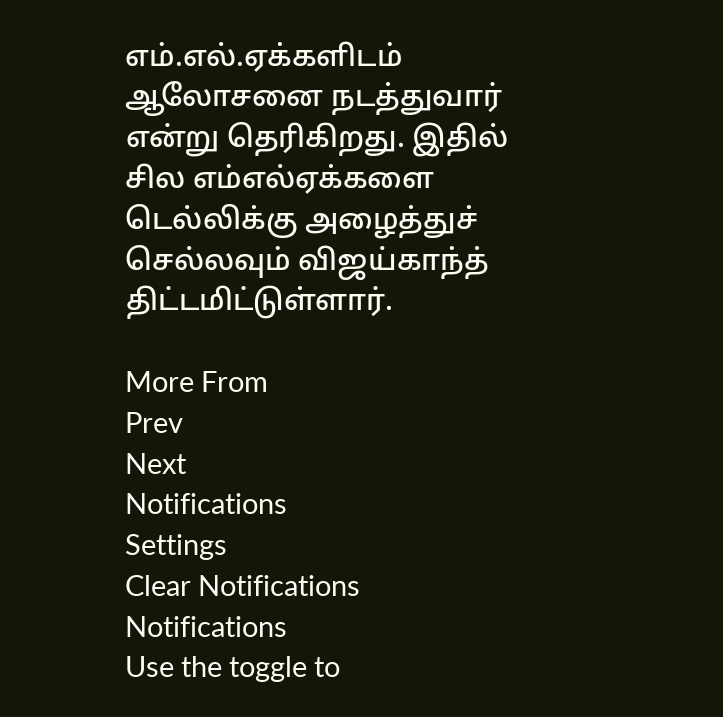எம்.எல்.ஏக்களிடம் ஆலோசனை நடத்துவார் என்று தெரிகிறது. இதில் சில எம்எல்ஏக்களை டெல்லிக்கு அழைத்துச் செல்லவும் விஜய்காந்த் திட்டமிட்டுள்ளார்.

More From
Prev
Next
Notifications
Settings
Clear Notifications
Notifications
Use the toggle to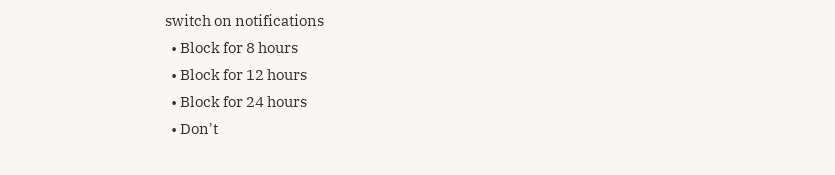switch on notifications
  • Block for 8 hours
  • Block for 12 hours
  • Block for 24 hours
  • Don't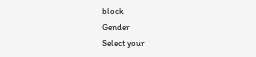block
Gender
Select your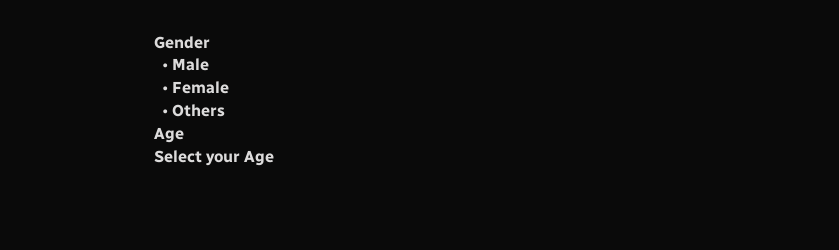Gender
  • Male
  • Female
  • Others
Age
Select your Age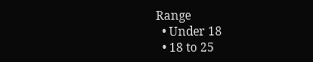Range
  • Under 18
  • 18 to 25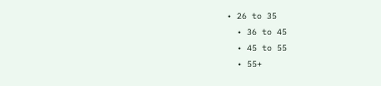• 26 to 35
  • 36 to 45
  • 45 to 55
  • 55+